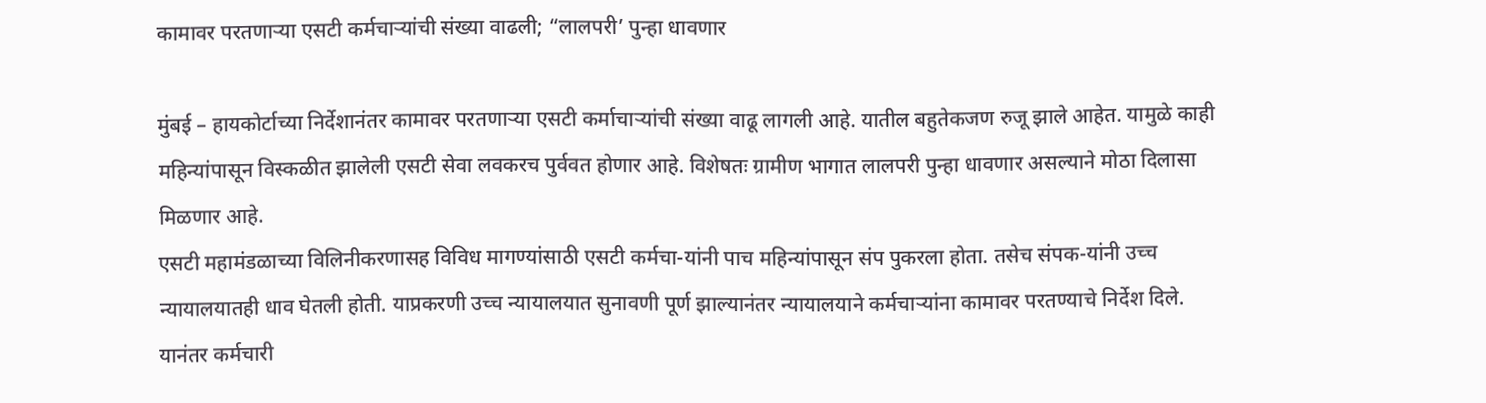कामावर परतणाऱ्या एसटी कर्मचाऱ्यांची संख्या वाढली; “लालपरी’ पुन्हा धावणार

मुंबई – हायकोर्टाच्या निर्देशानंतर कामावर परतणाऱ्या एसटी कर्माचाऱ्यांची संख्या वाढू लागली आहे. यातील बहुतेकजण रुजू झाले आहेत. यामुळे काही महिन्यांपासून विस्कळीत झालेली एसटी सेवा लवकरच पुर्ववत होणार आहे. विशेषतः ग्रामीण भागात लालपरी पुन्हा धावणार असल्याने मोठा दिलासा मिळणार आहे.
एसटी महामंडळाच्या विलिनीकरणासह विविध मागण्यांसाठी एसटी कर्मचा-यांनी पाच महिन्यांपासून संप पुकरला होता. तसेच संपक-यांनी उच्च न्यायालयातही धाव घेतली होती. याप्रकरणी उच्च न्यायालयात सुनावणी पूर्ण झाल्यानंतर न्यायालयाने कर्मचाऱ्यांना कामावर परतण्याचे निर्देश दिले. यानंतर कर्मचारी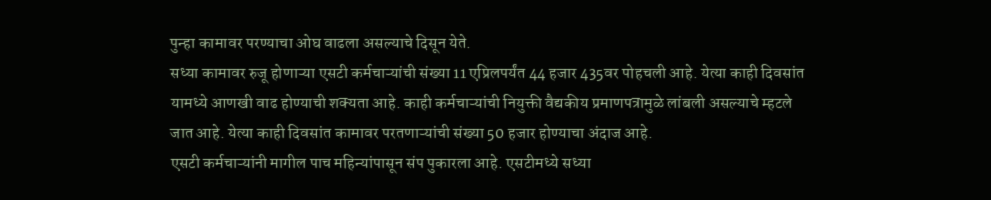पुन्हा कामावर परण्याचा ओघ वाढला असल्याचे दिसून येते.
सध्या कामावर रुजू होणाऱ्या एसटी कर्मचाऱ्यांची संख्या 11 एप्रिलपर्यंत 44 हजार 435वर पोहचली आहे. येत्या काही दिवसांत यामध्ये आणखी वाढ होण्याची शक्यता आहे. काही कर्मचाऱ्यांची नियुक्ती वैद्यकीय प्रमाणपत्रामुळे लांबली असल्याचे म्हटले जात आहे. येत्या काही दिवसांत कामावर परतणाऱ्यांची संख्या 50 हजार होण्याचा अंदाज आहे.
एसटी कर्मचाऱ्यांनी मागील पाच महिन्यांपासून संप पुकारला आहे. एसटीमध्ये सध्या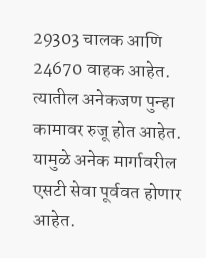29303 चालक आणि 24670 वाहक आहेत. त्यातील अनेकजण पुन्हा कामावर रुजू होत आहेत. यामुळे अनेक मार्गावरील एसटी सेवा पूर्ववत होणार आहेत.